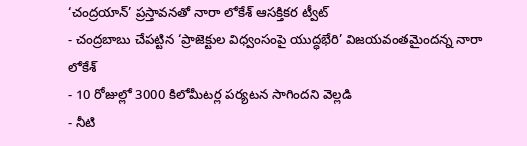‘చంద్రయాన్’ ప్రస్తావనతో నారా లోకేశ్ ఆసక్తికర ట్వీట్
- చంద్రబాబు చేపట్టిన ‘ప్రాజెక్టుల విధ్వంసంపై యుద్ధభేరి’ విజయవంతమైందన్న నారా లోకేశ్
- 10 రోజుల్లో 3000 కిలోమీటర్ల పర్యటన సాగిందని వెల్లడి
- నీటి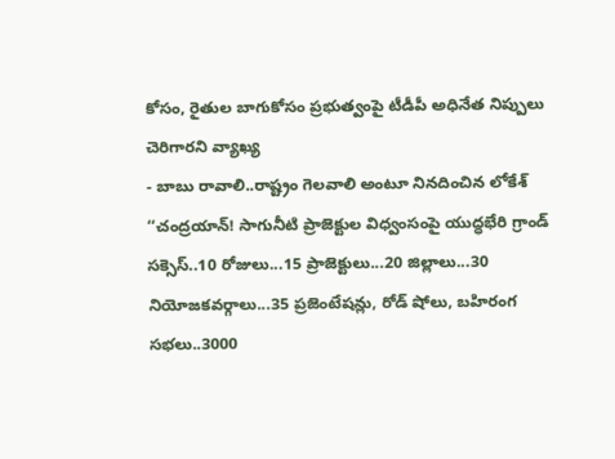కోసం, రైతుల బాగుకోసం ప్రభుత్వంపై టీడీపీ అధినేత నిప్పులు చెరిగారని వ్యాఖ్య
- బాబు రావాలి..రాష్ట్రం గెలవాలి అంటూ నినదించిన లోకేశ్
‘‘చంద్రయాన్! సాగునీటి ప్రాజెక్టుల విధ్వంసంపై యుద్ధభేరి గ్రాండ్ సక్సెస్..10 రోజులు...15 ప్రాజెక్టులు...20 జిల్లాలు...30 నియోజకవర్గాలు...35 ప్రజెంటేషన్లు, రోడ్ షోలు, బహిరంగ సభలు..3000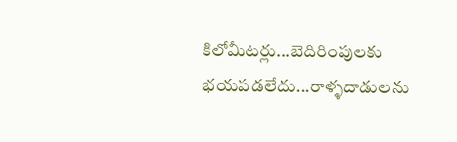కిలోమీటర్లు...బెదిరింపులకు భయపడలేదు...రాళ్ళదాడులను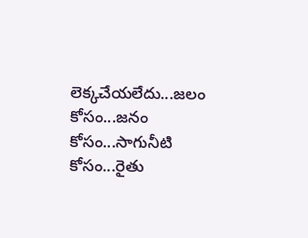లెక్కచేయలేదు...జలం కోసం...జనం కోసం...సాగునీటి కోసం...రైతు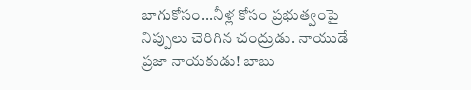బాగుకోసం...నీళ్ల కోసం ప్రభుత్వంపై నిప్పులు చెరిగిన చంద్రుడు. నాయుడే ప్రజా నాయకుడు! బాబు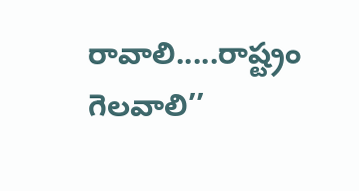రావాలి.....రాష్ట్రం గెలవాలి’’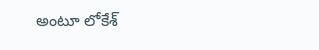అంటూ లోకేశ్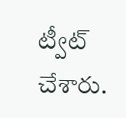ట్వీట్ చేశారు.